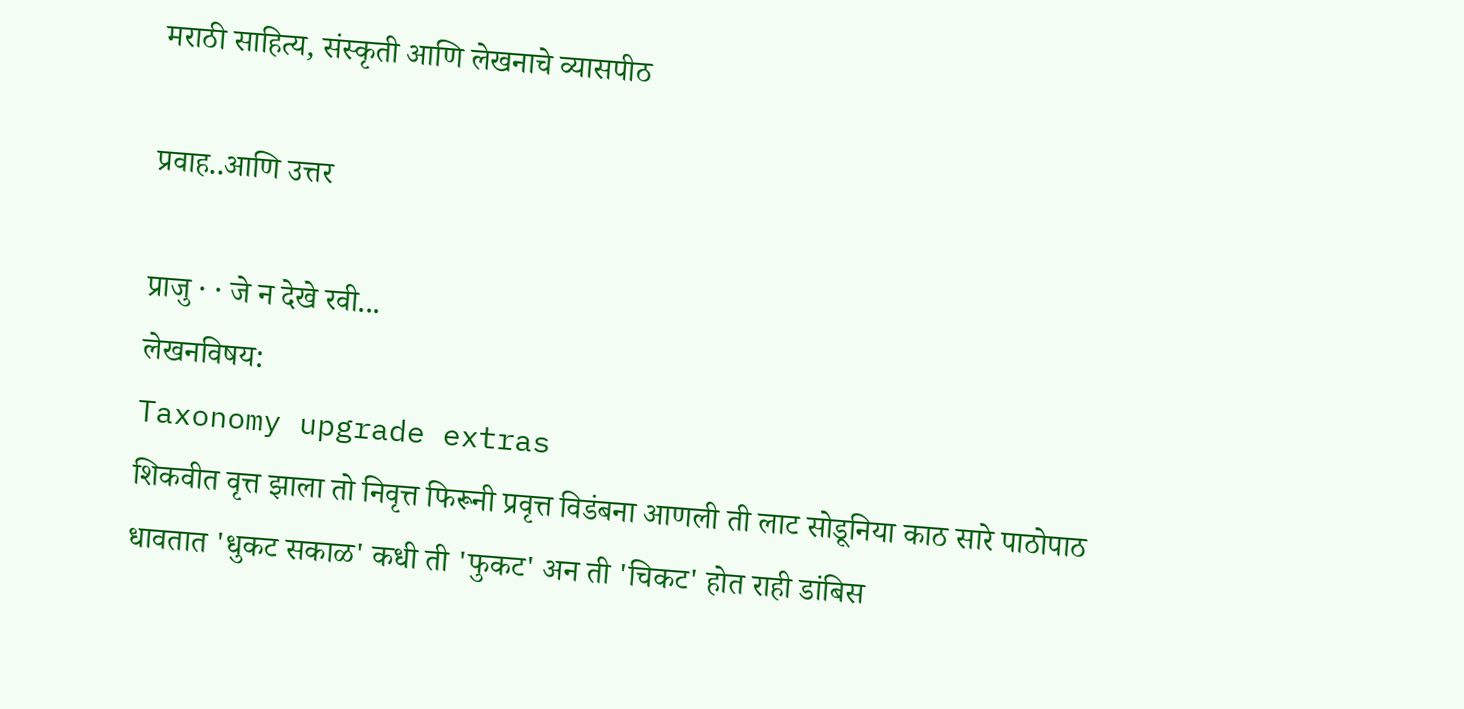मराठी साहित्य, संस्कृती आणि लेखनाचे व्यासपीठ

प्रवाह..आणि उत्तर

प्राजु · · जे न देखे रवी...
लेखनविषय:
Taxonomy upgrade extras
शिकवीत वृत्त झाला तो निवृत्त फिरूनी प्रवृत्त विडंबना आणली ती लाट सोडूनिया काठ सारे पाठोपाठ धावतात 'धुकट सकाळ' कधी ती 'फुकट' अन ती 'चिकट' होत राही डांबिस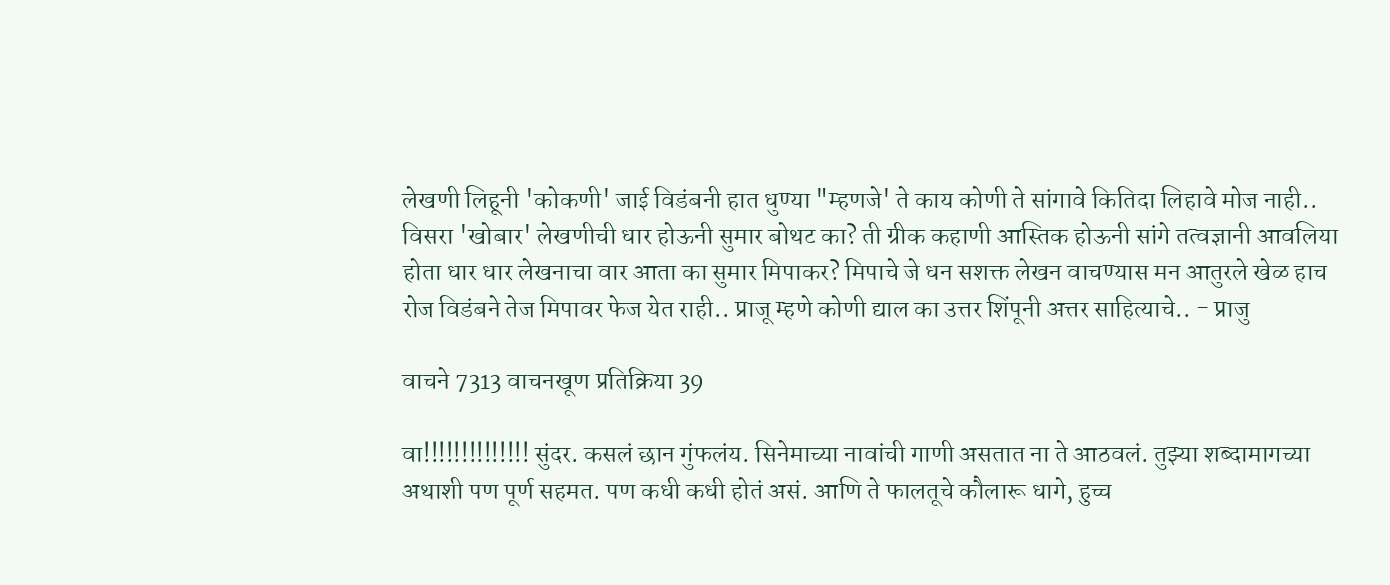लेखणी लिहूनी 'कोकणी' जाई विडंबनी हात धुण्या "म्हणजे' ते काय कोणी ते सांगावे कितिदा लिहावे मोज नाही.. विसरा 'खोबार' लेखणीची धार होऊनी सुमार बोथट का? ती ग्रीक कहाणी आस्तिक होऊनी सांगे तत्वज्ञानी आवलिया होता धार धार लेखनाचा वार आता का सुमार मिपाकर? मिपाचे जे धन सशक्त लेखन वाचण्यास मन आतुरले खेळ हाच रोज विडंबने तेज मिपावर फेज येत राही.. प्राजू म्हणे कोणी द्याल का उत्तर शिंपूनी अत्तर साहित्याचे.. - प्राजु

वाचने 7313 वाचनखूण प्रतिक्रिया 39

वा!!!!!!!!!!!!!! सुंदर. कसलं छान गुंफलंय. सिनेमाच्या नावांची गाणी असतात ना ते आठवलं. तुझ्या शब्दामागच्या अथाशी पण पूर्ण सहमत. पण कधी कधी होतं असं. आणि ते फालतूचे कौलारू धागे, हुच्च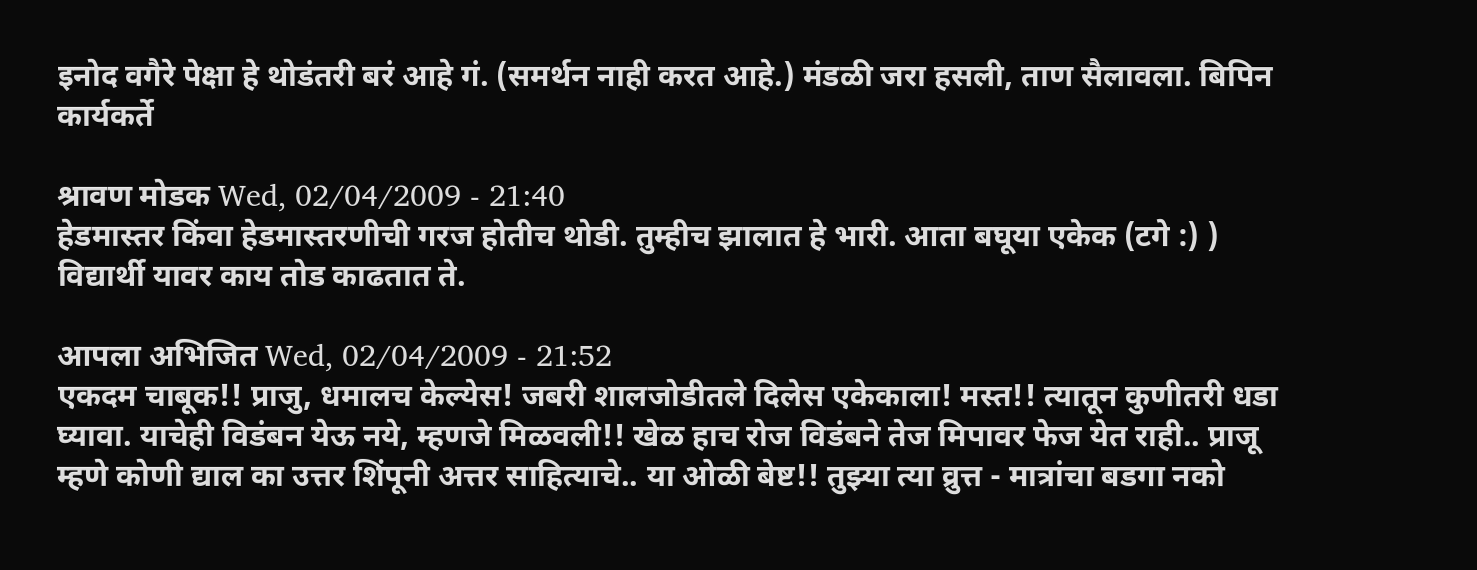इनोद वगैरे पेक्षा हे थोडंतरी बरं आहे गं. (समर्थन नाही करत आहे.) मंडळी जरा हसली, ताण सैलावला. बिपिन कार्यकर्ते

श्रावण मोडक Wed, 02/04/2009 - 21:40
हेडमास्तर किंवा हेडमास्तरणीची गरज होतीच थोडी. तुम्हीच झालात हे भारी. आता बघूया एकेक (टगे :) ) विद्यार्थी यावर काय तोड काढतात ते.

आपला अभिजित Wed, 02/04/2009 - 21:52
एकदम चाबूक!! प्राजु, धमालच केल्येस! जबरी शालजोडीतले दिलेस एकेकाला! मस्त!! त्यातून कुणीतरी धडा घ्यावा. याचेही विडंबन येऊ नये, म्हणजे मिळवली!! खेळ हाच रोज विडंबने तेज मिपावर फेज येत राही.. प्राजू म्हणे कोणी द्याल का उत्तर शिंपूनी अत्तर साहित्याचे.. या ओळी बेष्ट!! तुझ्या त्या व्रुत्त - मात्रांचा बडगा नको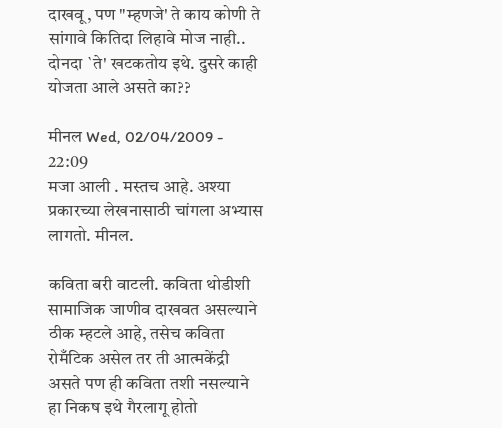दाखवू, पण "म्हणजे' ते काय कोणी ते सांगावे कितिदा लिहावे मोज नाही.. दोनदा `ते' खटकतोय इथे. दुसरे काही योजता आले असते का??

मीनल Wed, 02/04/2009 - 22:09
मजा आली . मस्तच आहे. अश्या प्रकारच्या लेखनासाठी चांगला अभ्यास लागतो. मीनल.

कविता बरी वाटली. कविता थोडीशी सामाजिक जाणीव दाखवत असल्याने ठीक म्हटले आहे, तसेच कविता रोमँटिक असेल तर ती आत्मकेंद्री असते पण ही कविता तशी नसल्याने हा निकष इथे गैरलागू होतो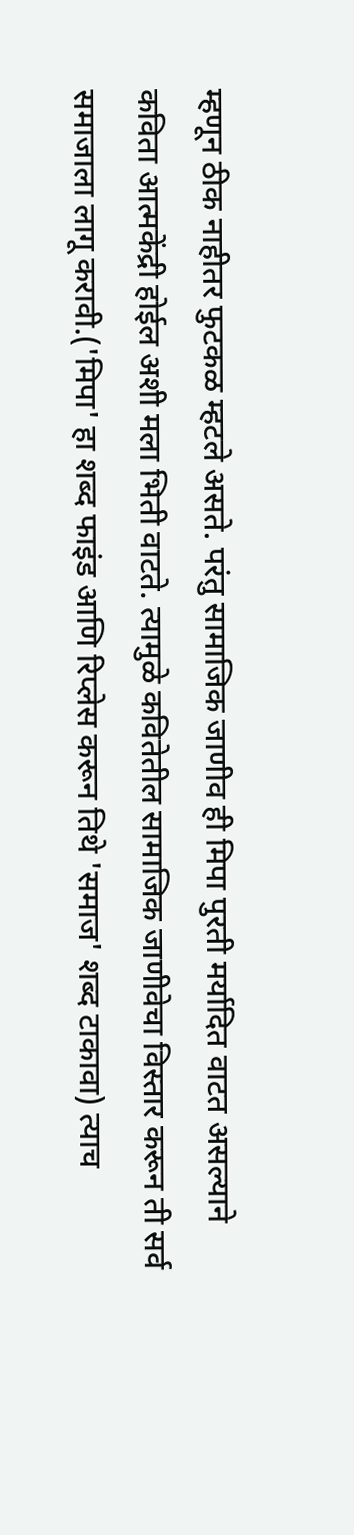म्हणून ठीक नाहीतर फुटकळ म्हटले असते. परंतु सामाजिक जाणीव ही मिपा पुरती मर्यादित वाटत असल्याने कविता आत्मकेंद्री होईल अशी मला भिती वाटते. त्यामुळे कवितेतील सामाजिक जाणीवेचा विस्तार करून ती सर्व समाजाला लागू करावी.('मिपा' हा शब्द फाइंड आणि रिप्लेस करून तिथे 'समाज' शब्द टाकावा) त्याच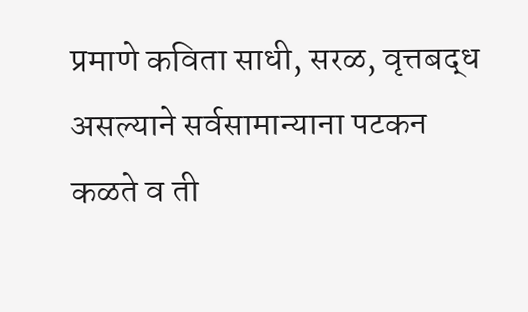प्रमाणे कविता साधी, सरळ, वृत्तबद्ध असल्याने सर्वसामान्याना पटकन कळते व ती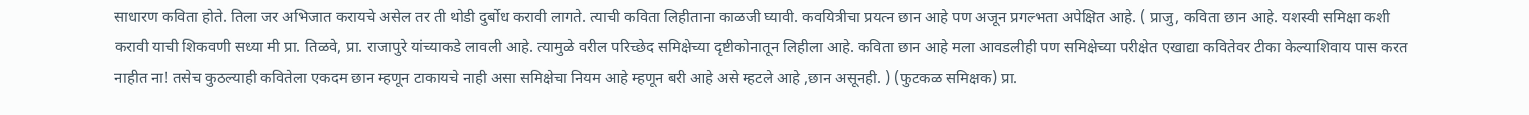साधारण कविता होते. तिला जर अभिजात करायचे असेल तर ती थोडी दुर्बोध करावी लागते. त्याची कविता लिहीताना काळजी घ्यावी. कवयित्रीचा प्रयत्न छान आहे पण अजून प्रगल्भता अपेक्षित आहे. ( प्राजु, कविता छान आहे. यशस्वी समिक्षा कशी करावी याची शिकवणी सध्या मी प्रा. तिळवे, प्रा. राजापुरे यांच्याकडे लावली आहे. त्यामुळे वरील परिच्छेद समिक्षेच्या दृष्टीकोनातून लिहीला आहे. कविता छान आहे मला आवडलीही पण समिक्षेच्या परीक्षेत एखाद्या कवितेवर टीका केल्याशिवाय पास करत नाहीत ना! तसेच कुठल्याही कवितेला एकदम छान म्हणून टाकायचे नाही असा समिक्षेचा नियम आहे म्हणून बरी आहे असे म्हटले आहे ,छान असूनही. ) (फुटकळ समिक्षक) प्रा.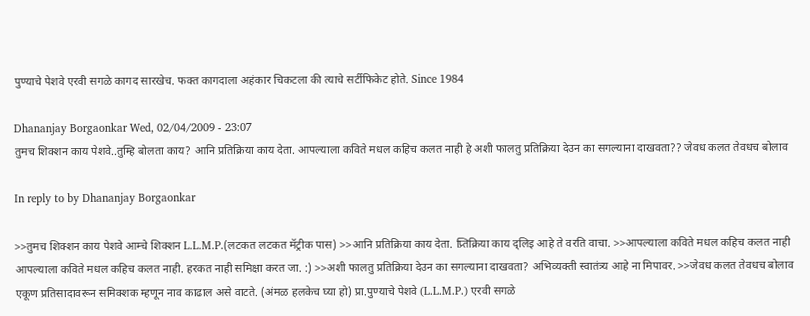पुण्याचे पेशवे एरवी सगळे कागद सारखेच. फक्त कागदाला अहंकार चिकटला की त्याचे सर्टीफिकेट होते. Since 1984

Dhananjay Borgaonkar Wed, 02/04/2009 - 23:07
तुमच शिक्शन काय पेशवे..तुम्हि बोलता काय? आनि प्रतिक्रिया काय देता. आपल्याला कविते मधल कहिच कलत नाही हे अशी फालतु प्रतिक्रिया देउन का सगल्याना दाखवता?? जेवध कलत तेवधच बोलाव

In reply to by Dhananjay Borgaonkar

>>तुमच शिक्शन काय पेशवे आम्चे शिक्शन L.L.M.P.(लटकत लटकत मॅट्रीक पास) >>आनि प्रतिक्रिया काय देता. प्र्तिक्रिया काय द्लिइ आहे ते वरति वाचा. >>आपल्याला कविते मधल कहिच कलत नाही आपल्याला कविते मधल कहिच कलत नाही. हरकत नाही समिक्षा करत जा. :) >>अशी फालतु प्रतिक्रिया देउन का सगल्याना दाखवता? अभिव्यक्ती स्वातंत्र्य आहे ना मिपावर. >>जेवध कलत तेवधच बोलाव एकूण प्रतिसादावरून समिक्शक म्हणून नाव काढाल असे वाटते. (अंमळ हलकेच घ्या हो) प्रा.पुण्याचे पेशवे (L.L.M.P.) एरवी सगळे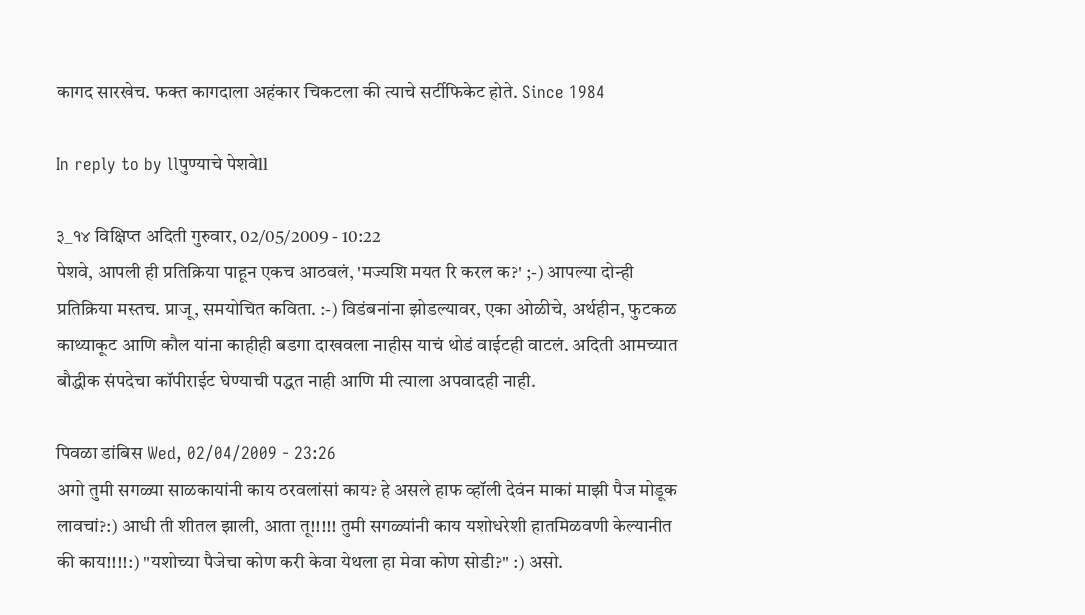कागद सारखेच. फक्त कागदाला अहंकार चिकटला की त्याचे सर्टीफिकेट होते. Since 1984

In reply to by llपुण्याचे पेशवेll

३_१४ विक्षिप्त अदिती गुरुवार, 02/05/2009 - 10:22
पेशवे, आपली ही प्रतिक्रिया पाहून एकच आठवलं, 'मज्यशि मयत रि करल क?' ;-) आपल्या दोन्ही प्रतिक्रिया मस्तच. प्राजू, समयोचित कविता. :-) विडंबनांना झोडल्यावर, एका ओळीचे, अर्थहीन, फुटकळ काथ्याकूट आणि कौल यांना काहीही बडगा दाखवला नाहीस याचं थोडं वाईटही वाटलं. अदिती आमच्यात बौद्धीक संपदेचा कॉपीराईट घेण्याची पद्धत नाही आणि मी त्याला अपवादही नाही.

पिवळा डांबिस Wed, 02/04/2009 - 23:26
अगो तुमी सगळ्या साळकायांनी काय ठरवलांसां काय? हे असले हाफ व्हॉली देवंन माकां माझी पैज मोडूक लावचां?:) आधी ती शीतल झाली, आता तू!!!!! तुमी सगळ्यांनी काय यशोधरेशी हातमिळवणी केल्यानीत की काय!!!!:) "यशोच्या पैजेचा कोण करी केवा येथला हा मेवा कोण सोडी?" :) असो.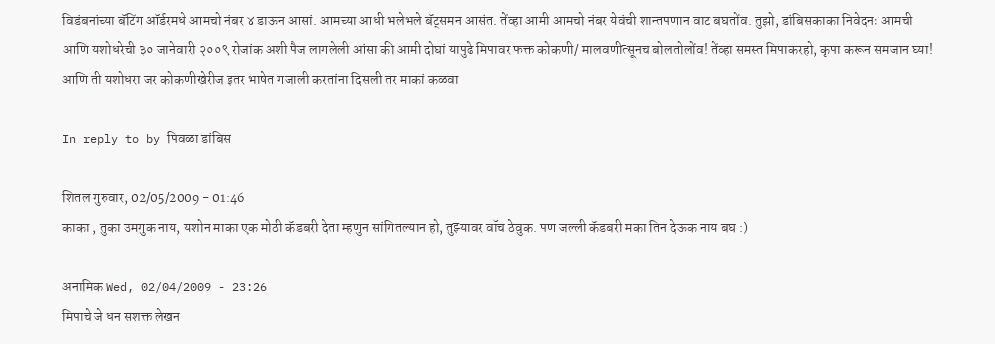विडंबनांच्या बॅटिंग ऑर्डरमधे आमचो नंबर ४ डाऊन आसां. आमच्या आधी भलेभले बॅट्समन आसंत. तेंव्हा आमी आमचो नंबर येवंची शान्तपणान वाट बघतोंव. तुझो, डांबिसकाका निवेदनः आमची आणि यशोधरेची ३० जानेवारी २००९ रोजांक अशी पैज लागलेली आंसा की आमी दोघां यापुढे मिपावर फक्त कोकणी/ मालवणीत्सूनच बोलतोलोंव! तेंव्हा समस्त मिपाकरहो, कृपा करून समजान घ्या! आणि ती यशोधरा जर कोकणीखेरीज इतर भाषेत गजाली करतांना दिसली तर माकां कळवा

In reply to by पिवळा डांबिस

शितल गुरुवार, 02/05/2009 - 01:46
काका , तुका उमगुक नाय, यशोन माका एक मोठी कॅडबरी देता म्हणुन सांगितल्यान हो, तुझ्यावर वॉच ठेवुक. पण जल्ली कॅडबरी मका तिन देऊक नाय बघ :)

अनामिक Wed, 02/04/2009 - 23:26
मिपाचे जे धन सशक्त लेखन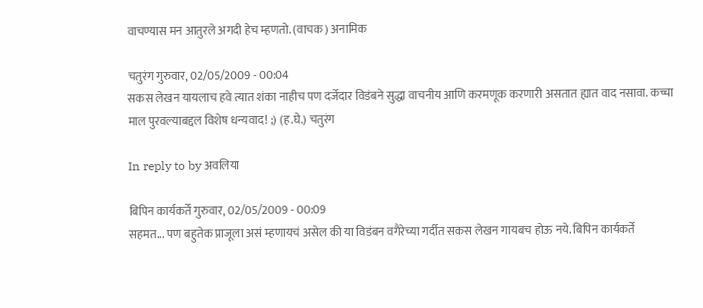वाचण्यास मन आतुरले अगदी हेच म्हणतो. (वाचक) अनामिक

चतुरंग गुरुवार, 02/05/2009 - 00:04
सकस लेखन यायलाच हवे त्यात शंका नाहीच पण दर्जेदार विडंबने सुद्धा वाचनीय आणि करमणूक करणारी असतात ह्यात वाद नसावा. कच्चा माल पुरवल्याबद्दल विशेष धन्यवाद! ;) (ह.घे.) चतुरंग

In reply to by अवलिया

बिपिन कार्यकर्ते गुरुवार, 02/05/2009 - 00:09
सहमत... पण बहुतेक प्राजूला असं म्हणायचं असेल की या विडंबन वगैरेच्या गर्दीत सकस लेखन गायबच होऊ नये. बिपिन कार्यकर्ते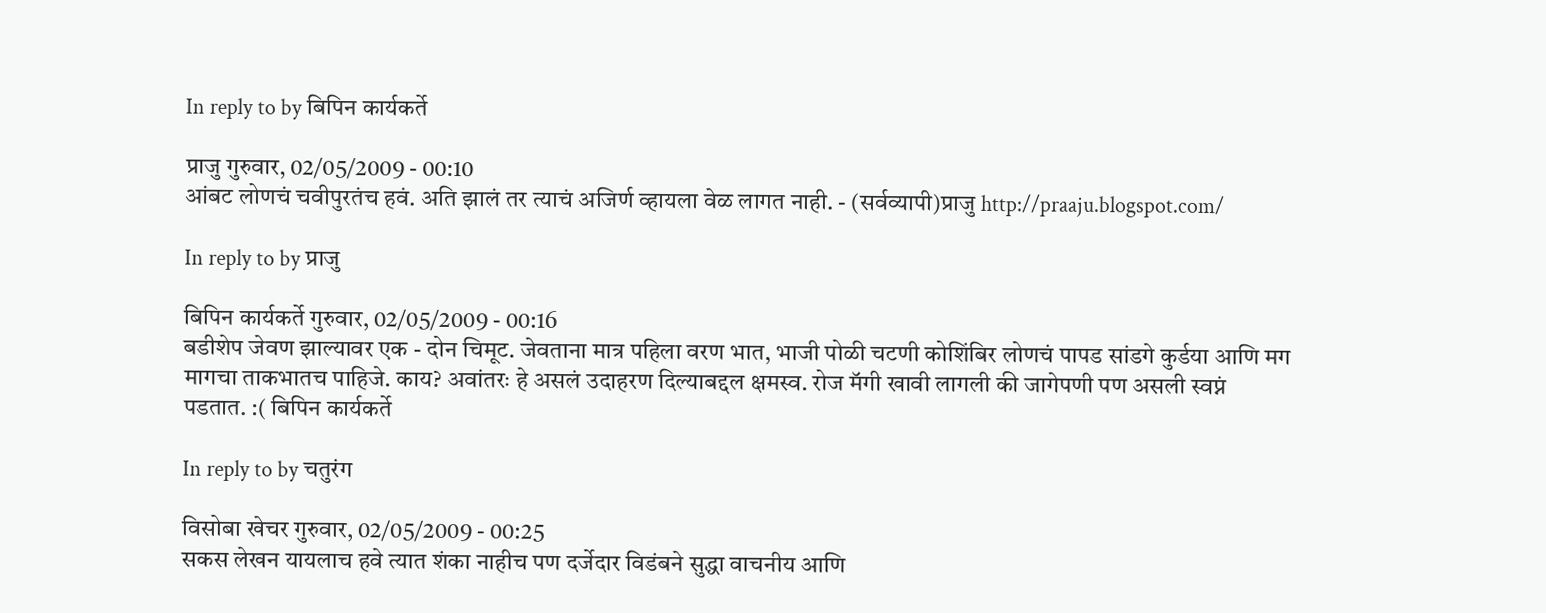In reply to by बिपिन कार्यकर्ते

प्राजु गुरुवार, 02/05/2009 - 00:10
आंबट लोणचं चवीपुरतंच हवं. अति झालं तर त्याचं अजिर्ण व्हायला वेळ लागत नाही. - (सर्वव्यापी)प्राजु http://praaju.blogspot.com/

In reply to by प्राजु

बिपिन कार्यकर्ते गुरुवार, 02/05/2009 - 00:16
बडीशेप जेवण झाल्यावर एक - दोन चिमूट. जेवताना मात्र पहिला वरण भात, भाजी पोळी चटणी कोशिंबिर लोणचं पापड सांडगे कुर्डया आणि मग मागचा ताकभातच पाहिजे. काय? अवांतरः हे असलं उदाहरण दिल्याबद्दल क्षमस्व. रोज मॅगी खावी लागली की जागेपणी पण असली स्वप्नं पडतात. :( बिपिन कार्यकर्ते

In reply to by चतुरंग

विसोबा खेचर गुरुवार, 02/05/2009 - 00:25
सकस लेखन यायलाच हवे त्यात शंका नाहीच पण दर्जेदार विडंबने सुद्धा वाचनीय आणि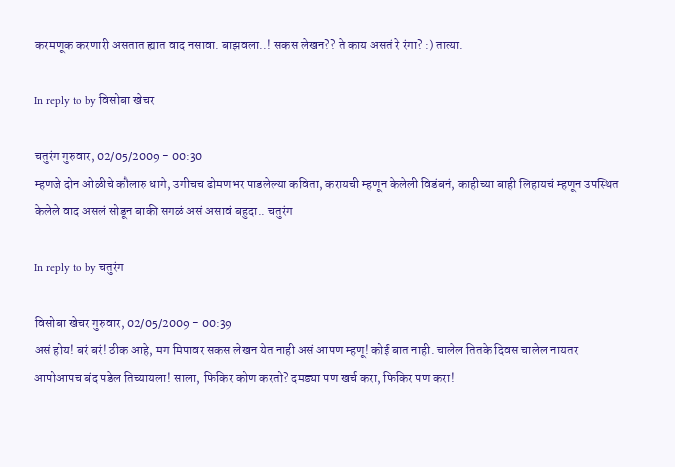करमणूक करणारी असतात ह्यात वाद नसावा. बाझवला..! सकस लेखन?? ते काय असतं रे रंगा? :) तात्या.

In reply to by विसोबा खेचर

चतुरंग गुरुवार, 02/05/2009 - 00:30
म्हणजे दोन ओळीचे कौलारु धागे, उगीचच ढोमणभर पाडलेल्या कविता, करायची म्हणून केलेली विडंबनं, काहीच्या बाही लिहायचं म्हणून उपस्थित केलेले वाद असलं सोडून बाकी सगळं असं असावं बहुदा.. चतुरंग

In reply to by चतुरंग

विसोबा खेचर गुरुवार, 02/05/2009 - 00:39
असं होय! बरं बरं! ठीक आहे, मग मिपावर सकस लेखन येत नाही असं आपण म्हणू! कोई बात नाही. चालेल तितके दिवस चालेल नायतर आपोआपच बंद पडेल तिच्यायला! साला, फिकिर कोण करतो? दमड्या पण खर्च करा, फिकिर पण करा!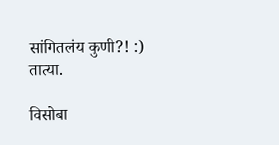सांगितलंय कुणी?! :) तात्या.

विसोबा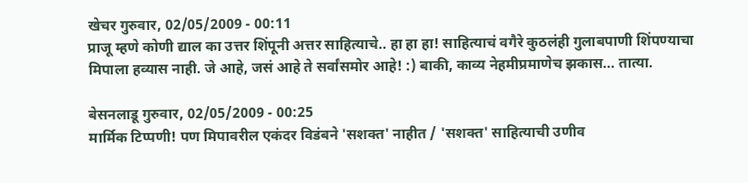खेचर गुरुवार, 02/05/2009 - 00:11
प्राजू म्हणे कोणी द्याल का उत्तर शिंपूनी अत्तर साहित्याचे.. हा हा हा! साहित्याचं वगैरे कुठलंही गुलाबपाणी शिंपण्याचा मिपाला हव्यास नाही. जे आहे, जसं आहे ते सर्वांसमोर आहे! :) बाकी, काव्य नेहमीप्रमाणेच झकास... तात्या.

बेसनलाडू गुरुवार, 02/05/2009 - 00:25
मार्मिक टिप्पणी! पण मिपावरील एकंदर विडंबने 'सशक्त' नाहीत / 'सशक्त' साहित्याची उणीव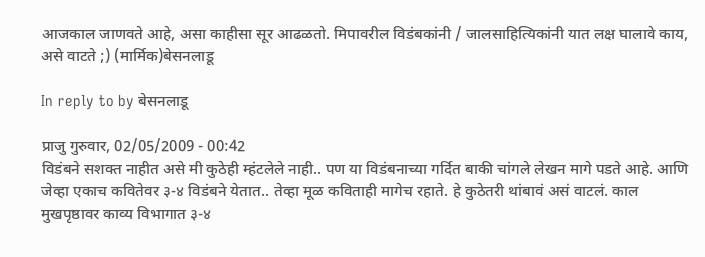आजकाल जाणवते आहे, असा काहीसा सूर आढळतो. मिपावरील विडंबकांनी / जालसाहित्यिकांनी यात लक्ष घालावे काय, असे वाटते ;) (मार्मिक)बेसनलाडू

In reply to by बेसनलाडू

प्राजु गुरुवार, 02/05/2009 - 00:42
विडंबने सशक्त नाहीत असे मी कुठेही म्हंटलेले नाही.. पण या विडंबनाच्या गर्दित बाकी चांगले लेखन मागे पडते आहे. आणि जेव्हा एकाच कवितेवर ३-४ विडंबने येतात.. तेव्हा मूळ कविताही मागेच रहाते. हे कुठेतरी थांबावं असं वाटलं. काल मुखपृष्ठावर काव्य विभागात ३-४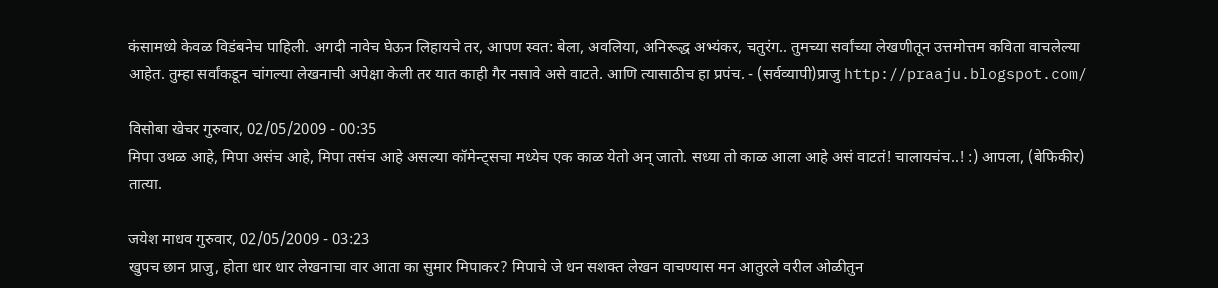कंसामध्ये केवळ विडंबनेच पाहिली. अगदी नावेच घेऊन लिहायचे तर, आपण स्वत: बेला, अवलिया, अनिरूद्ध अभ्यंकर, चतुरंग.. तुमच्या सर्वांच्या लेखणीतून उत्तमोत्तम कविता वाचलेल्या आहेत. तुम्हा सर्वांकडून चांगल्या लेखनाची अपेक्षा केली तर यात काही गैर नसावे असे वाटते. आणि त्यासाठीच हा प्रपंच. - (सर्वव्यापी)प्राजु http://praaju.blogspot.com/

विसोबा खेचर गुरुवार, 02/05/2009 - 00:35
मिपा उथळ आहे, मिपा असंच आहे, मिपा तसंच आहे असल्या कॉमेन्ट्सचा मध्येच एक काळ येतो अन् जातो. सध्या तो काळ आला आहे असं वाटतं! चालायचंच..! :) आपला, (बेफिकीर) तात्या.

जयेश माधव गुरुवार, 02/05/2009 - 03:23
खुपच छान प्राजु, होता धार धार लेखनाचा वार आता का सुमार मिपाकर? मिपाचे जे धन सशक्त लेखन वाचण्यास मन आतुरले वरील ओळीतुन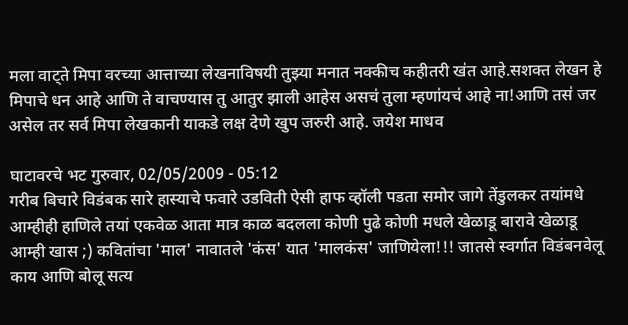मला वाट्ते मिपा वरच्या आत्ताच्या लेखनाविषयी तुझ्या मनात नक्कीच कहीतरी ख॑त आहे.सशक्त लेखन हे मिपाचे धन आहे आणि ते वाचण्यास तु आतुर झाली आहेस असच॑ तुला म्हणा॑यच॑ आहे ना!आणि तस॑ जर असेल तर सर्व मिपा लेखकानी याकडे लक्ष देणे खुप जरुरी आहे. जयेश माधव

घाटावरचे भट गुरुवार, 02/05/2009 - 05:12
गरीब बिचारे विडंबक सारे हास्याचे फवारे उडविती ऐसी हाफ व्हॉली पडता समोर जागे तेंडुलकर तयांमधे आम्हीही हाणिले तयां एकवेळ आता मात्र काळ बदलला कोणी पुढे कोणी मधले खेळाडू बारावे खेळाडू आम्ही खास ;) कवितांचा 'माल' नावातले 'कंस' यात 'मालकंस' जाणियेला!!! जातसे स्वर्गात विडंबनवेलू काय आणि बोलू सत्य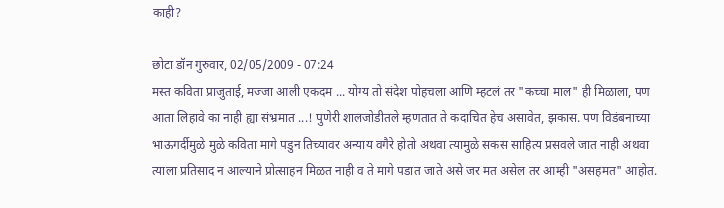काही?

छोटा डॉन गुरुवार, 02/05/2009 - 07:24
मस्त कविता प्राजुताई, मज्जा आली एकदम ... योग्य तो संदेश पोहचला आणि म्हटलं तर "कच्चा माल" ही मिळाला, पण आता लिहावे का नाही ह्या संभ्रमात ...! पुणेरी शालजोडीतले म्हणतात ते कदाचित हेच असावेत, झकास. पण विडंबनाच्या भाऊगर्दीमुळे मुळे कविता मागे पडुन तिच्यावर अन्याय वगैरे होतो अथवा त्यामुळे सकस साहित्य प्रसवले जात नाही अथवा त्याला प्रतिसाद न आल्याने प्रोत्साहन मिळत नाही व ते मागे पडात जाते असे जर मत असेल तर आम्ही "असहमत" आहोत.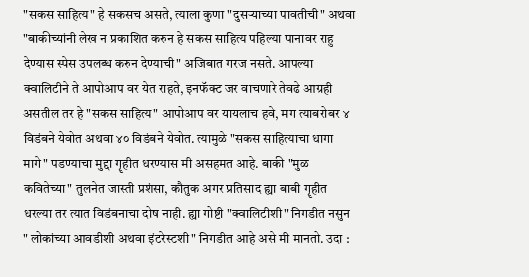"सकस साहित्य" हे सकसच असते, त्याला कुणा "दुसर्‍याच्या पावतीची" अथवा "बाकीच्यांनी लेख न प्रकाशित करुन हे सकस साहित्य पहिल्या पानावर राहु देण्यास स्पेस उपलब्ध करुन देण्याची" अजिबात गरज नसते. आपल्या क्वालिटीने ते आपोआप वर येत राहते, इनफॅक्ट जर वाचणारे तेवढे आग्रही असतील तर हे "सकस साहित्य" आपोआप वर यायलाच हवे, मग त्याबरोबर ४ विडंबने येवोत अथवा ४० विडंबने येवोत. त्यामुळे "सकस साहित्याचा धागा मागे" पडण्याचा मुद्दा गॄहीत धरण्यास मी असहमत आहे. बाकी "मुळ कवितेच्या" तुलनेत जास्ती प्रशंसा, कौतुक अगर प्रतिसाद ह्या बाबी गॄहीत धरल्या तर त्यात विडंबनाचा दोष नाही. ह्या गोष्टी "क्वालिटीशी" निगडीत नसुन " लोकांच्या आवडीशी अथवा इंटरेस्टशी" निगडीत आहे असे मी मानतो. उदा :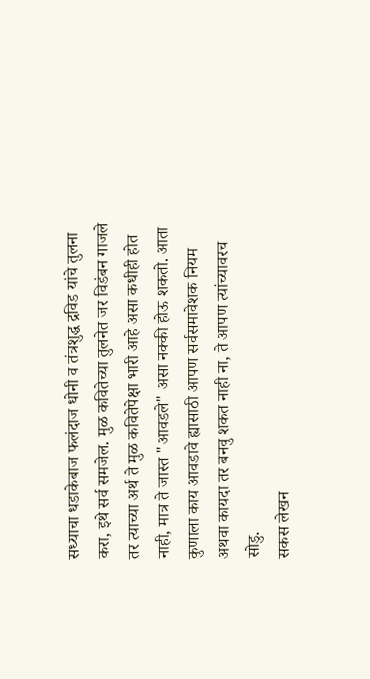सध्याचा धडाकेबाज फलंदाज धोनी व तंत्रशुद्ध द्रविड यांचे तुलना करा, इथे सर्व समजेल. मुळ कवितेच्या तुलनेत जर विडंबन गाजले तर त्याच्या अर्थ ते मुळ कवितेपेक्षा भारी आहे असा कधीही होत नाही, मात्र ते जास्त "आवडले" असा नक्की होऊ शकतो. आता कुणाला काय आवडावे ह्यासाठी आपण सर्वसमावेशक नियम अथवा कायदा तर बनवु शकत नाही ना, ते आपण त्यांच्यावरच सोडु.
सकस लेखन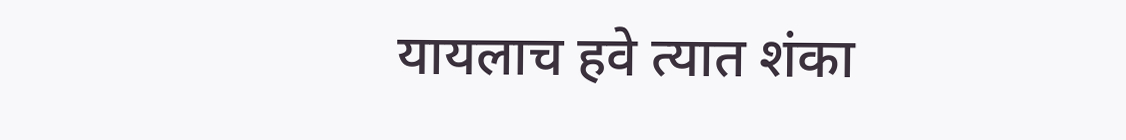यायलाच हवे त्यात शंका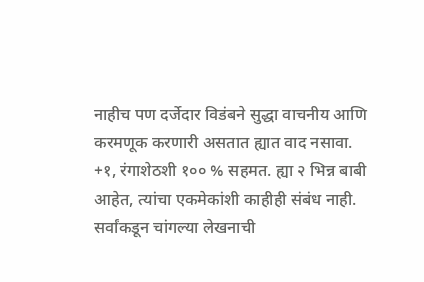नाहीच पण दर्जेदार विडंबने सुद्धा वाचनीय आणि करमणूक करणारी असतात ह्यात वाद नसावा.
+१, रंगाशेठशी १०० % सहमत. ह्या २ भिन्न बाबी आहेत, त्यांचा एकमेकांशी काहीही संबंध नाही.
सर्वांकडून चांगल्या लेखनाची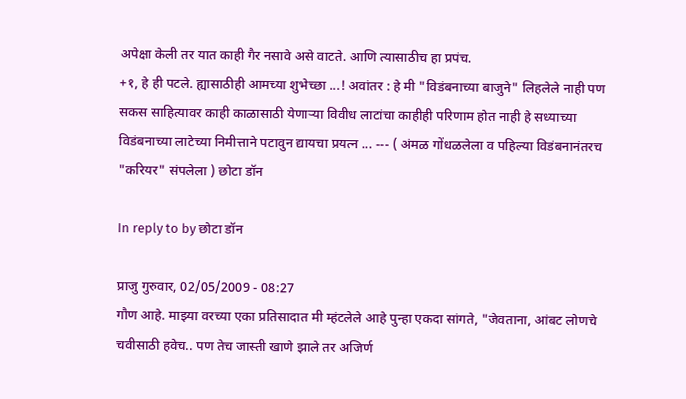अपेक्षा केली तर यात काही गैर नसावे असे वाटते. आणि त्यासाठीच हा प्रपंच.
+१, हे ही पटले. ह्यासाठीही आमच्या शुभेच्छा ...! अवांतर : हे मी "विडंबनाच्या बाजुने" लिहलेले नाही पण सकस साहित्यावर काही काळासाठी येणार्‍या विवीध लाटांचा काहीही परिणाम होत नाही हे सध्याच्या विडंबनाच्या लाटेच्या निमीत्ताने पटावुन द्यायचा प्रयत्न ... --- ( अंमळ गोंधळलेला व पहिल्या विडंबनानंतरच "करियर" संपलेला ) छोटा डॉन

In reply to by छोटा डॉन

प्राजु गुरुवार, 02/05/2009 - 08:27
गौण आहे. माझ्या वरच्या एका प्रतिसादात मी म्हंटलेले आहे पुन्हा एकदा सांगते, "जेवताना, आंबट लोणचे चवीसाठी हवेच.. पण तेच जास्ती खाणे झाले तर अजिर्ण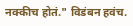नक्कीच होतं." विडंबन हवंच.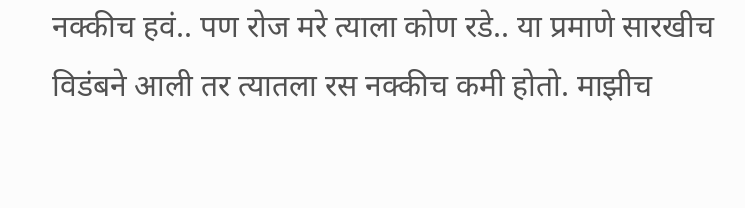नक्कीच हवं.. पण रोज मरे त्याला कोण रडे.. या प्रमाणे सारखीच विडंबने आली तर त्यातला रस नक्कीच कमी होतो. माझीच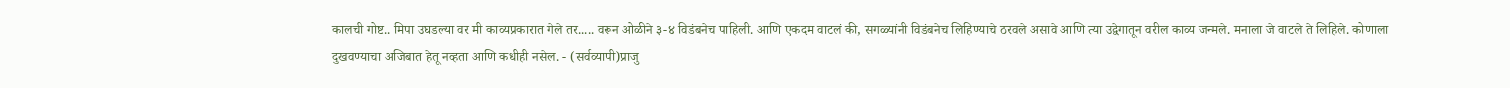कालची गोष्ट.. मिपा उघडल्या वर मी काव्यप्रकारात गेले तर..... वरून ओळीने ३-४ विडंबनेच पाहिली. आणि एकदम वाटलं की, सगळ्यांनी विडंबनेच लिहिण्याचे ठरवले असावे आणि त्या उद्वेगातून वरील काव्य जन्मले. मनाला जे वाटले ते लिहिले. कोणाला दुखवण्याचा अजिबात हेतू नव्हता आणि कधीही नसेल. - (सर्वव्यापी)प्राजु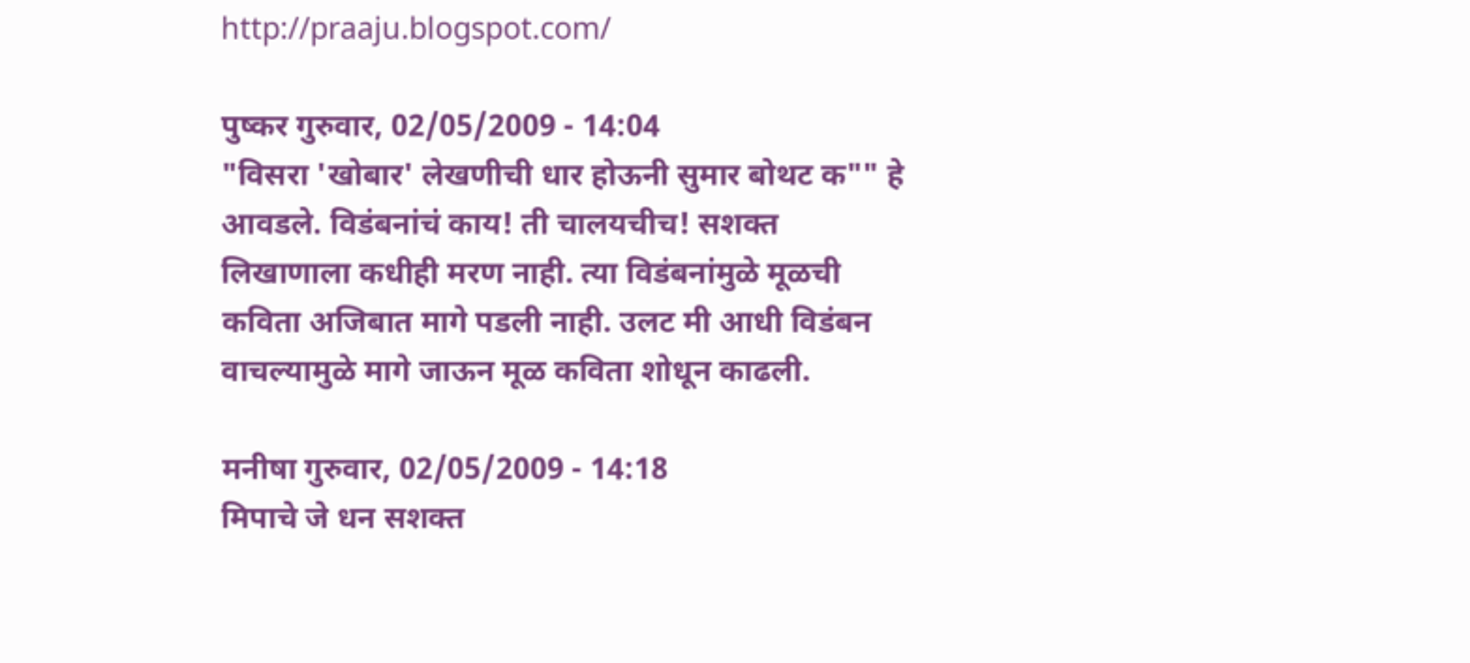http://praaju.blogspot.com/

पुष्कर गुरुवार, 02/05/2009 - 14:04
"विसरा 'खोबार' लेखणीची धार होऊनी सुमार बोथट क"" हे आवडले. विडंबनांचं काय! ती चालयचीच! सशक्त लिखाणाला कधीही मरण नाही. त्या विडंबनांमुळे मूळची कविता अजिबात मागे पडली नाही. उलट मी आधी विडंबन वाचल्यामुळे मागे जाऊन मूळ कविता शोधून काढली.

मनीषा गुरुवार, 02/05/2009 - 14:18
मिपाचे जे धन सशक्त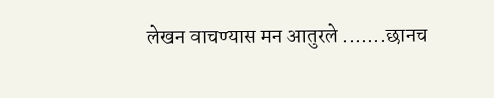लेखन वाचण्यास मन आतुरले .......छानच